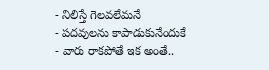- నిలిస్తే గెలవలేమనే
- పదవులను కాపాడుకునేందుకే
- వారు రాకపోతే ఇక అంతే..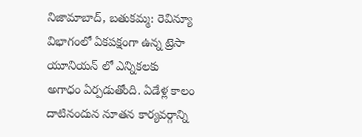నిజామాబాద్, బతుకమ్మ: రెవిన్యూ విభాగంలో ఏకపక్షంగా ఉన్న ట్రెసా యూనియన్ లో ఎన్నికలకు అగాధం ఏర్పడుతోంది. ఏడేళ్ల కాలం దాటినందున నూతన కార్యవర్గాన్ని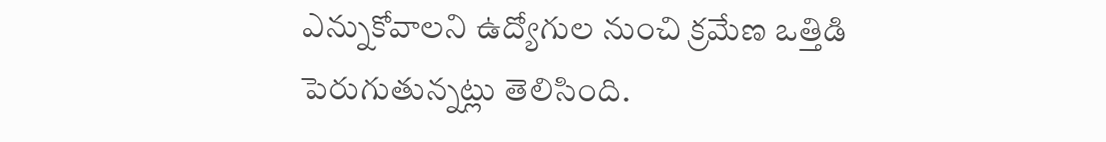ఎన్నుకోవాలని ఉద్యోగుల నుంచి క్రమేణ ఒత్తిడి పెరుగుతున్నట్లు తెలిసింది.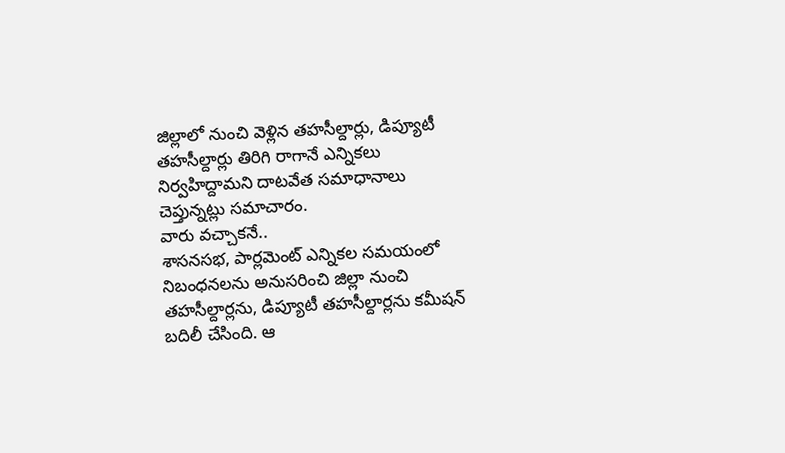జిల్లాలో నుంచి వెళ్లిన తహసీల్దార్లు, డిప్యూటీ తహసీల్దార్లు తిరిగి రాగానే ఎన్నికలు నిర్వహిద్దామని దాటవేత సమాధానాలు చెప్తున్నట్లు సమాచారం.
వారు వచ్చాకనే..
శాసనసభ, పార్లమెంట్ ఎన్నికల సమయంలో నిబంధనలను అనుసరించి జిల్లా నుంచి తహసీల్దార్లను, డిప్యూటీ తహసీల్దార్లను కమీషన్ బదిలీ చేసింది. ఆ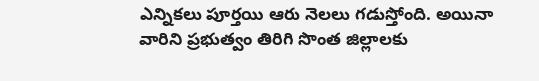ఎన్నికలు పూర్తయి ఆరు నెలలు గడుస్తోంది. అయినా వారిని ప్రభుత్వం తిరిగి సొంత జిల్లాలకు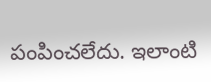పంపించలేదు. ఇలాంటి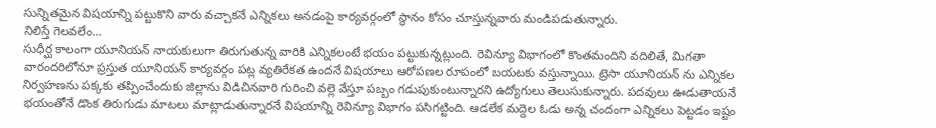సున్నితమైన విషయాన్ని పట్టుకొని వారు వచ్చాకనే ఎన్నికలు అనడంపై కార్యవర్గంలో స్థానం కోసం చూస్తున్నవారు మండిపడుతున్నారు.
నిలిస్తే గెలవలేం…
సుధీర్ఘ కాలంగా యూనియన్ నాయకులుగా తిరుగుతున్న వారికి ఎన్నికలంటే భయం పట్టుకున్నట్లుంది. రెవిన్యూ విభాగంలో కొంతమందిని వదిలితే, మిగతా వారందరిలోనూ ప్రస్తుత యూనియన్ కార్యవర్గం పట్ల వ్యతిరేకత ఉందనే విషయాలు ఆరోపణల రూపంలో బయటకు వస్తున్నాయి. ట్రెసా యూనియన్ ను ఎన్నికల నిర్వహణను పక్కకు తప్పించేందుకు జిల్లాను విడిచినవారి గురించి వల్లె వేస్తూ పబ్బం గడుపుకుంటున్నారని ఉద్యోగులు తెలుసుకున్నారు. పదవులు ఊడుతాయనే భయంతోనే డొంక తిరుగుడు మాటలు మాట్లాడుతున్నారనే విషయాన్ని రెవిన్యూ విభాగం పసిగట్టింది. ఆడలేక మద్దెల ఓడు అన్న చందంగా ఎన్నికలు పెట్టడం ఇష్టం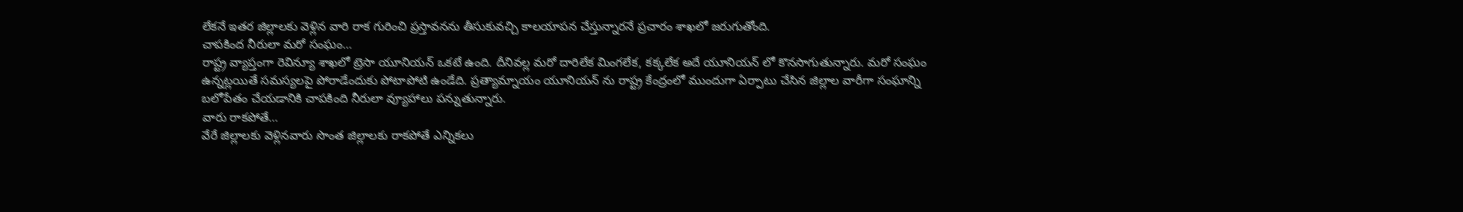లేకనే ఇతర జిల్లాలకు వెళ్లిన వారి రాక గురించి ప్రస్తావనను తీసుకువచ్చి కాలయాపన చేస్తున్నారనే ప్రచారం శాఖలో జరుగుతోంది.
చాపకింద నీరులా మరో సంఘం…
రాష్ట్ర వ్యాప్తంగా రెవిన్యూ శాఖలో ట్రెసా యూనియన్ ఒకటే ఉంది. దీనివల్ల మరో దారిలేక మింగలేక, కక్కలేక అదే యూనియన్ లో కొనసాగుతున్నారు. మరో సంఘం ఉన్నట్లయితే సమస్యలపై పోరాడేందుకు పోటాపోటి ఉండేది. ప్రత్యామ్నాయం యూనియన్ ను రాష్ట్ర కేంద్రంలో ముందుగా ఏర్పాటు చేసిన జిల్లాల వారీగా సంఘాన్ని బలోపేతం చేయడానికి చాపకింది నీరులా వ్యూహాలు పన్నుతున్నారు.
వారు రాకపోతే…
వేరే జిల్లాలకు వెళ్లినవారు సొంత జిల్లాలకు రాకపోతే ఎన్నికలు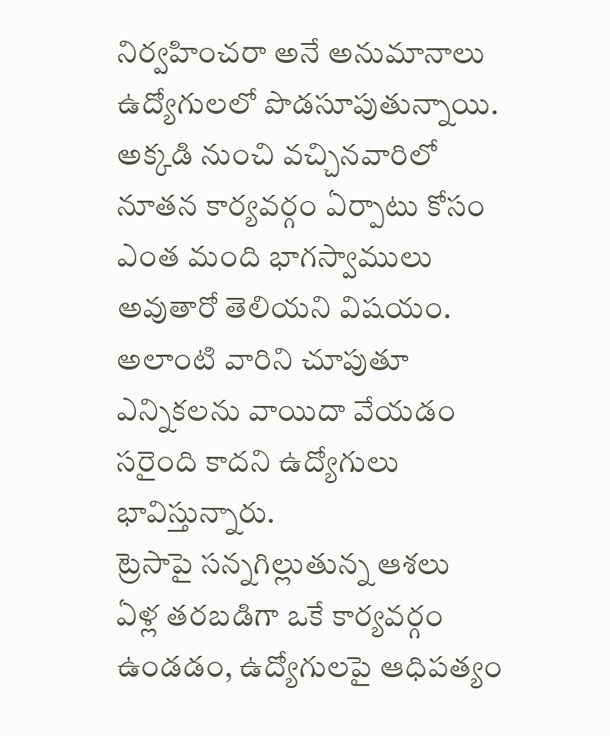నిర్వహించరా అనే అనుమానాలు ఉద్యోగులలో పొడసూపుతున్నాయి. అక్కడి నుంచి వచ్చినవారిలో నూతన కార్యవర్గం ఏర్పాటు కోసం ఎంత మంది భాగస్వాములు అవుతారో తెలియని విషయం. అలాంటి వారిని చూపుతూ ఎన్నికలను వాయిదా వేయడం సరైంది కాదని ఉద్యోగులు భావిస్తున్నారు.
ట్రెసాపై సన్నగిల్లుతున్న ఆశలు
ఏళ్ల తరబడిగా ఒకే కార్యవర్గం ఉండడం, ఉద్యోగులపై ఆధిపత్యం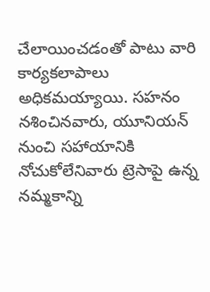చేలాయించడంతో పాటు వారి కార్యకలాపాలు అధికమయ్యాయి. సహనం నశించినవారు, యూనియన్ నుంచి సహాయానికి నోచుకోలేనివారు ట్రెసాపై ఉన్న నమ్మకాన్ని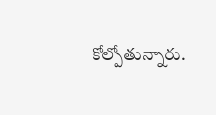కోల్పోతున్నారు.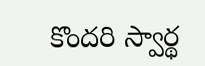కొందరి స్వార్థ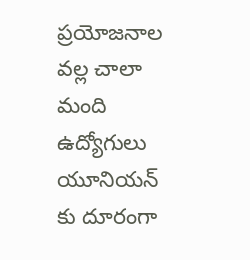ప్రయోజనాల వల్ల చాలా మంది ఉద్యోగులు యూనియన్ కు దూరంగా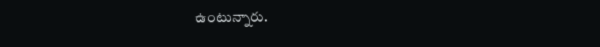ఉంటున్నారు.